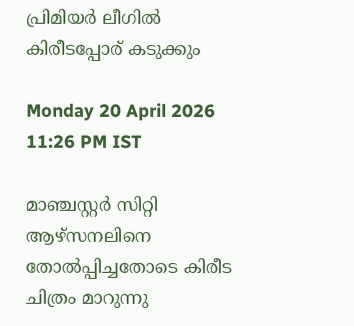പ്രിമിയർ ലീഗിൽ കിരീ‌ടപ്പോര് കടുക്കും

Monday 20 April 2026 11:26 PM IST

മാഞ്ചസ്റ്റർ സിറ്റി ആഴ്സനലിനെ തോൽപ്പിച്ചതോടെ കിരീട ചിത്രം മാറുന്നു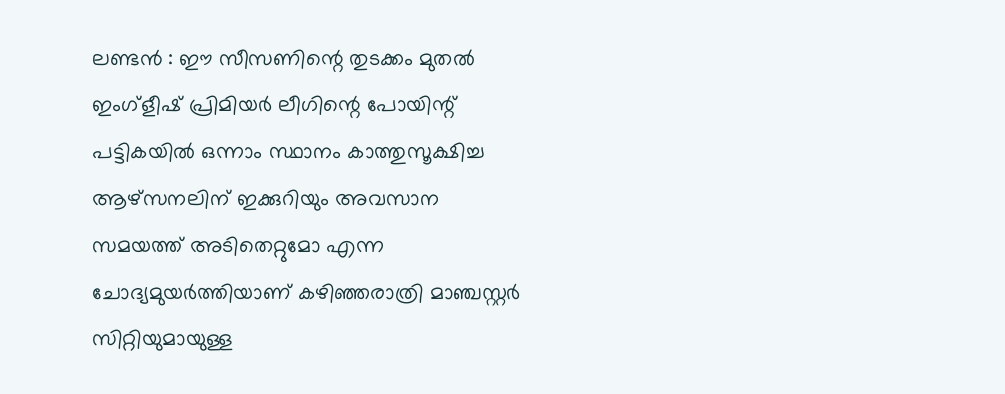ലണ്ടൻ : ഈ സീസണിന്റെ തുടക്കം മുതൽ ഇംഗ്ളീഷ് പ്രിമിയർ ലീഗിന്റെ പോയിന്റ് പട്ടികയിൽ ഒന്നാം സ്ഥാനം കാത്തുസൂക്ഷിച്ച ആഴ്സനലിന് ഇക്കുറിയും അവസാന സമയത്ത് അടിതെറ്റുമോ എന്ന ചോദ്യമുയർത്തിയാണ് കഴിഞ്ഞരാത്രി മാഞ്ചസ്റ്റർ സിറ്റിയുമായുള്ള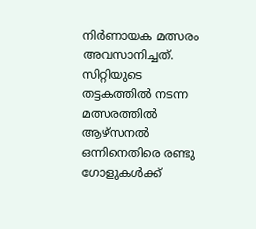നിർണായക മത്സരം അവസാനിച്ചത്. സിറ്റിയുടെ തട്ടകത്തിൽ നടന്ന മത്സരത്തിൽ ആഴ്സനൽ ഒന്നിനെതിരെ രണ്ടു ഗോളുകൾക്ക്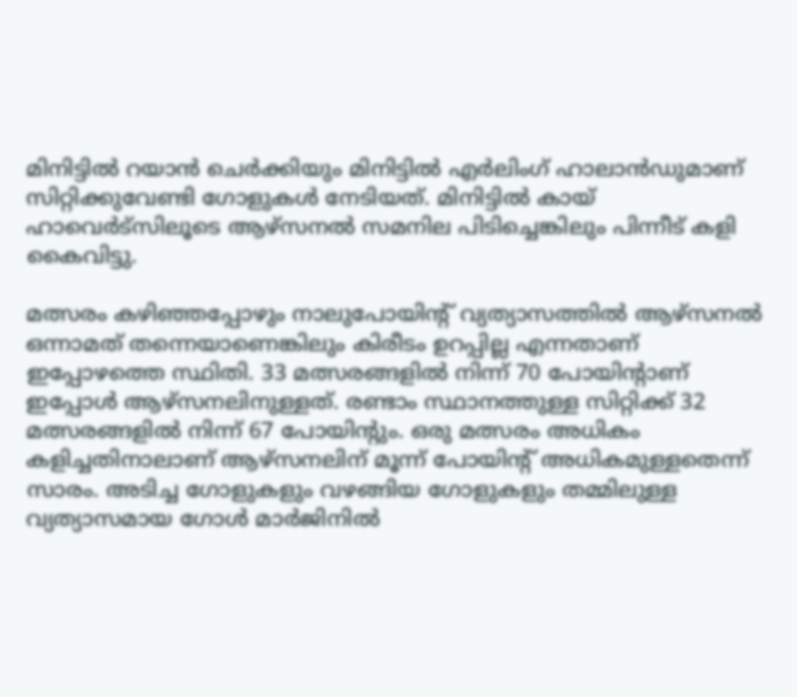മിനിട്ടിൽ റയാൻ ചെർക്കിയും മിനിട്ടിൽ എർലിംഗ് ഹാലാൻഡുമാണ് സിറ്റിക്കുവേണ്ടി ഗോളുകൾ നേടിയത്. മിനിട്ടിൽ കായ് ഹാവെർട്സിലൂടെ ആഴ്സനൽ സമനില പിടിച്ചെങ്കിലും പിന്നീട് കളി കൈവിട്ടു.

മത്സരം കഴിഞ്ഞപ്പോഴും നാലുപോയിന്റ് വ്യത്യാസത്തിൽ ആഴ്സനൽ ഒന്നാമത് തന്നെയാണെങ്കിലും കിരീടം ഉറപ്പില്ല എന്നതാണ് ഇപ്പോഴത്തെ സ്ഥിതി. 33 മത്സരങ്ങളിൽ നിന്ന് 70 പോയിന്റാണ് ഇപ്പോൾ ആഴ്സനലിനുള്ളത്. രണ്ടാം സ്ഥാനത്തുള്ള സിറ്റിക്ക് 32 മത്സരങ്ങളിൽ നിന്ന് 67 പോയിന്റും. ഒരു മത്സരം അധികം കളിച്ചതിനാലാണ് ആഴ്സനലിന് മൂന്ന് പോയിന്റ് അധികമുള്ളതെന്ന് സാരം. അടിച്ച ഗോളുകളും വഴങ്ങിയ ഗോളുകളും തമ്മിലുള്ള വ്യത്യാസമായ ഗോൾ മാർജിനിൽ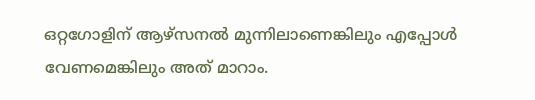ഒറ്റഗോളിന് ആഴ്സനൽ മുന്നിലാണെങ്കിലും എപ്പോൾ വേണമെങ്കിലും അത് മാറാം.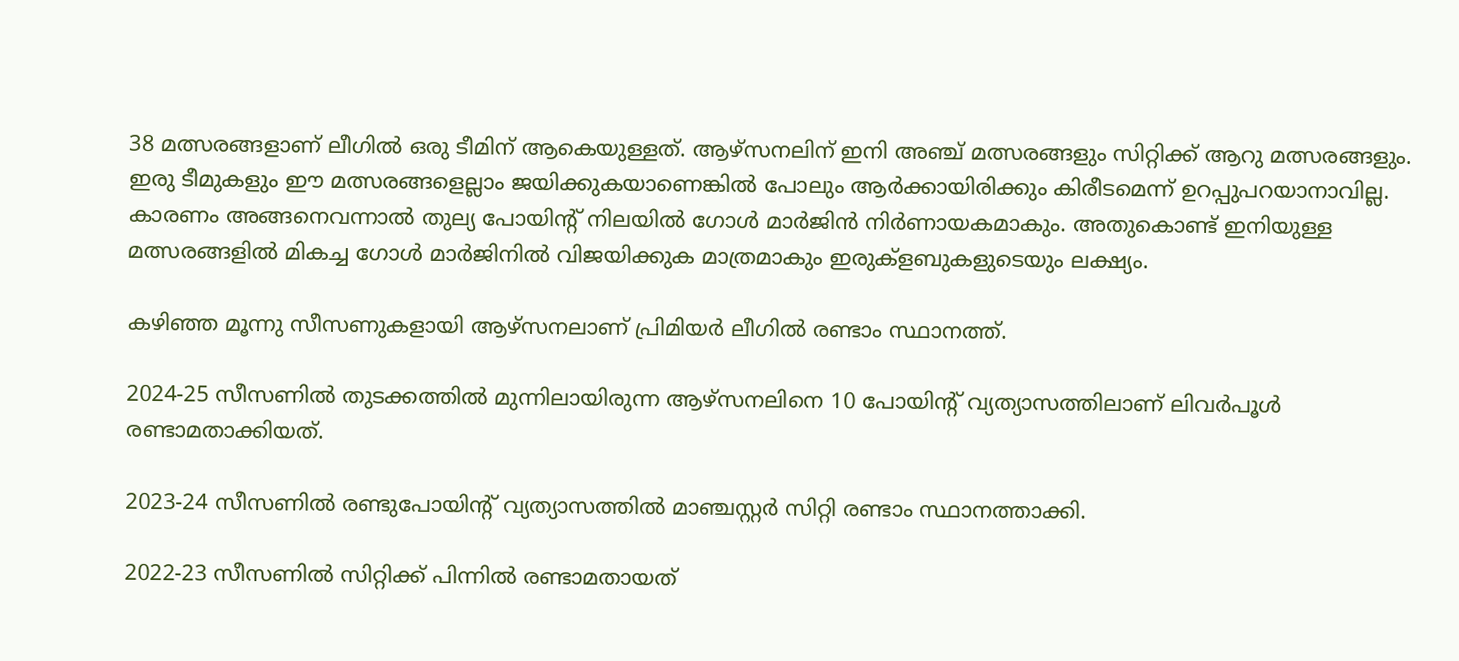38 മത്സരങ്ങളാണ് ലീഗിൽ ഒരു ടീമിന് ആകെയുള്ളത്. ആഴ്സനലിന് ഇനി അഞ്ച് മത്സരങ്ങളും സിറ്റിക്ക് ആറു മത്സരങ്ങളും. ഇരു ടീമുകളും ഈ മത്സരങ്ങളെല്ലാം ജയിക്കുകയാണെങ്കിൽ പോലും ആർക്കായിരിക്കും കിരീടമെന്ന് ഉറപ്പുപറയാനാവില്ല. കാരണം അങ്ങനെവന്നാൽ തുല്യ പോയിന്റ് നിലയിൽ ഗോൾ മാർജിൻ നിർണായകമാകും. അതുകൊണ്ട് ഇനിയുള്ള മത്സരങ്ങളിൽ മികച്ച ഗോൾ മാർജിനിൽ വിജയിക്കുക മാത്രമാകും ഇരുക്ളബുകളുടെയും ലക്ഷ്യം.

കഴിഞ്ഞ മൂന്നു സീസണുകളായി ആഴ്സനലാണ് പ്രിമിയർ ലീഗിൽ രണ്ടാം സ്ഥാനത്ത്.

2024-25 സീസണിൽ തുടക്കത്തിൽ മുന്നിലായിരുന്ന ആഴ്സനലിനെ 10 പോയിന്റ് വ്യത്യാസത്തിലാണ് ലിവർപൂൾ രണ്ടാമതാക്കിയത്.

2023-24 സീസണിൽ രണ്ടുപോയിന്റ് വ്യത്യാസത്തിൽ മാഞ്ചസ്റ്റർ സിറ്റി രണ്ടാം സ്ഥാനത്താക്കി.

2022-23 സീസണിൽ സിറ്റിക്ക് പിന്നിൽ രണ്ടാമതായത്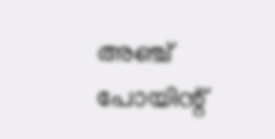അഞ്ച് പോയിന്റ്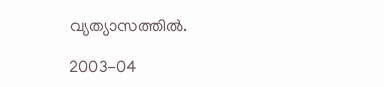വ്യത്യാസത്തിൽ.

2003-04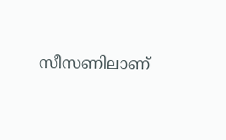സീസണിലാണ്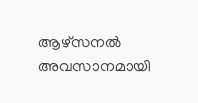ആഴ്സനൽ അവസാനമായി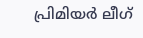പ്രിമിയർ ലീഗ്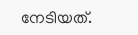നേടിയത്.